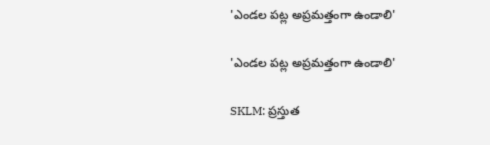'ఎండల పట్ల అప్రమత్తంగా ఉండాలి'

'ఎండల పట్ల అప్రమత్తంగా ఉండాలి'

SKLM: ప్రస్తుత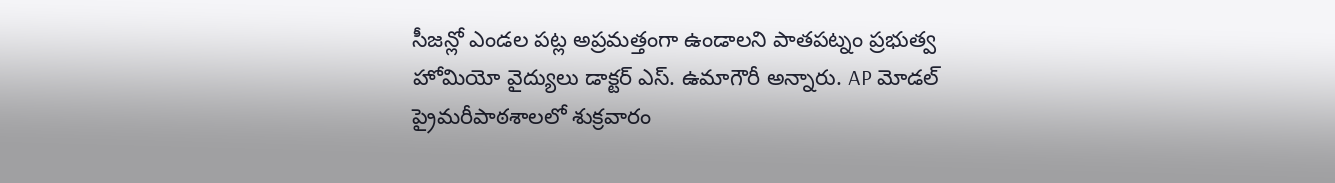సీజన్లో ఎండల పట్ల అప్రమత్తంగా ఉండాలని పాతపట్నం ప్రభుత్వ హోమియో వైద్యులు డాక్టర్ ఎస్. ఉమాగౌరీ అన్నారు. AP మోడల్ ప్రైమరీపాఠశాలలో శుక్రవారం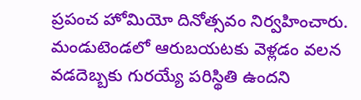ప్రపంచ హోమియో దినోత్సవం నిర్వహించారు. మండుటెండలో ఆరుబయటకు వెళ్లడం వలన వడదెబ్బకు గురయ్యే పరిస్థితి ఉందని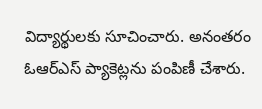విద్యార్థులకు సూచించారు. అనంతరం ఓఆర్ఎస్ ప్యాకెట్లను పంపిణీ చేశారు.